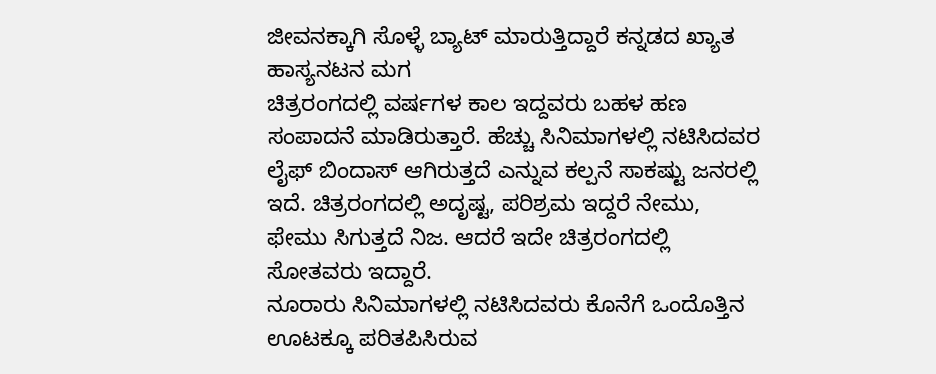ಜೀವನಕ್ಕಾಗಿ ಸೊಳ್ಳೆ ಬ್ಯಾಟ್ ಮಾರುತ್ತಿದ್ದಾರೆ ಕನ್ನಡದ ಖ್ಯಾತ ಹಾಸ್ಯನಟನ ಮಗ
ಚಿತ್ರರಂಗದಲ್ಲಿ ವರ್ಷಗಳ ಕಾಲ ಇದ್ದವರು ಬಹಳ ಹಣ ಸಂಪಾದನೆ ಮಾಡಿರುತ್ತಾರೆ. ಹೆಚ್ಚು ಸಿನಿಮಾಗಳಲ್ಲಿ ನಟಿಸಿದವರ ಲೈಫ್ ಬಿಂದಾಸ್ ಆಗಿರುತ್ತದೆ ಎನ್ನುವ ಕಲ್ಪನೆ ಸಾಕಷ್ಟು ಜನರಲ್ಲಿ ಇದೆ. ಚಿತ್ರರಂಗದಲ್ಲಿ ಅದೃಷ್ಟ, ಪರಿಶ್ರಮ ಇದ್ದರೆ ನೇಮು, ಫೇಮು ಸಿಗುತ್ತದೆ ನಿಜ. ಆದರೆ ಇದೇ ಚಿತ್ರರಂಗದಲ್ಲಿ ಸೋತವರು ಇದ್ದಾರೆ.
ನೂರಾರು ಸಿನಿಮಾಗಳಲ್ಲಿ ನಟಿಸಿದವರು ಕೊನೆಗೆ ಒಂದೊತ್ತಿನ ಊಟಕ್ಕೂ ಪರಿತಪಿಸಿರುವ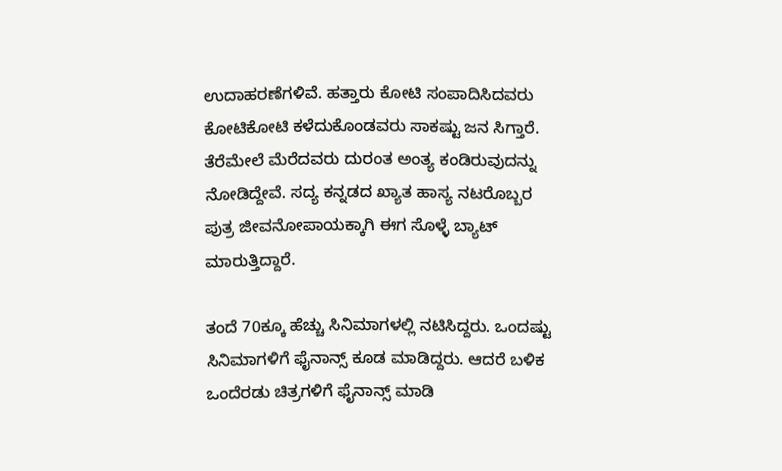ಉದಾಹರಣೆಗಳಿವೆ. ಹತ್ತಾರು ಕೋಟಿ ಸಂಪಾದಿಸಿದವರು ಕೋಟಿಕೋಟಿ ಕಳೆದುಕೊಂಡವರು ಸಾಕಷ್ಟು ಜನ ಸಿಗ್ತಾರೆ. ತೆರೆಮೇಲೆ ಮೆರೆದವರು ದುರಂತ ಅಂತ್ಯ ಕಂಡಿರುವುದನ್ನು ನೋಡಿದ್ದೇವೆ. ಸದ್ಯ ಕನ್ನಡದ ಖ್ಯಾತ ಹಾಸ್ಯ ನಟರೊಬ್ಬರ ಪುತ್ರ ಜೀವನೋಪಾಯಕ್ಕಾಗಿ ಈಗ ಸೊಳ್ಳೆ ಬ್ಯಾಟ್ ಮಾರುತ್ತಿದ್ದಾರೆ.

ತಂದೆ 70ಕ್ಕೂ ಹೆಚ್ಚು ಸಿನಿಮಾಗಳಲ್ಲಿ ನಟಿಸಿದ್ದರು. ಒಂದಷ್ಟು ಸಿನಿಮಾಗಳಿಗೆ ಫೈನಾನ್ಸ್ ಕೂಡ ಮಾಡಿದ್ದರು. ಆದರೆ ಬಳಿಕ ಒಂದೆರಡು ಚಿತ್ರಗಳಿಗೆ ಫೈನಾನ್ಸ್ ಮಾಡಿ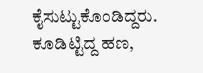ಕೈಸುಟ್ಟುಕೊಂಡಿದ್ದರು. ಕೂಡಿಟ್ಟಿದ್ದ ಹಣ,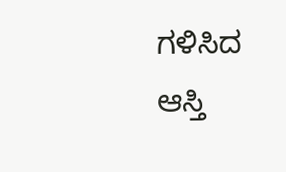ಗಳಿಸಿದ ಆಸ್ತಿ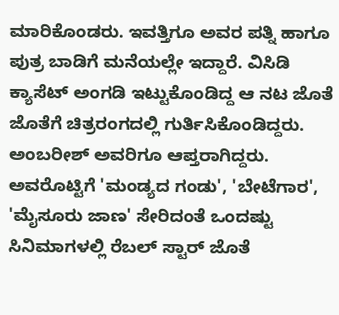ಮಾರಿಕೊಂಡರು. ಇವತ್ತಿಗೂ ಅವರ ಪತ್ನಿ ಹಾಗೂ ಪುತ್ರ ಬಾಡಿಗೆ ಮನೆಯಲ್ಲೇ ಇದ್ದಾರೆ. ವಿಸಿಡಿ ಕ್ಯಾಸೆಟ್ ಅಂಗಡಿ ಇಟ್ಟುಕೊಂಡಿದ್ದ ಆ ನಟ ಜೊತೆ ಜೊತೆಗೆ ಚಿತ್ರರಂಗದಲ್ಲಿ ಗುರ್ತಿಸಿಕೊಂಡಿದ್ದರು.
ಅಂಬರೀಶ್ ಅವರಿಗೂ ಆಪ್ತರಾಗಿದ್ದರು. ಅವರೊಟ್ಟಿಗೆ 'ಮಂಡ್ಯದ ಗಂಡು', 'ಬೇಟೆಗಾರ', 'ಮೈಸೂರು ಜಾಣ' ಸೇರಿದಂತೆ ಒಂದಷ್ಟು ಸಿನಿಮಾಗಳಲ್ಲಿ ರೆಬಲ್ ಸ್ಟಾರ್ ಜೊತೆ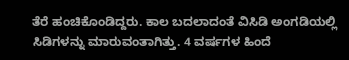ತೆರೆ ಹಂಚಿಕೊಂಡಿದ್ದರು. ಕಾಲ ಬದಲಾದಂತೆ ವಿಸಿಡಿ ಅಂಗಡಿಯಲ್ಲಿ ಸಿಡಿಗಳನ್ನು ಮಾರುವಂತಾಗಿತ್ತು. 4 ವರ್ಷಗಳ ಹಿಂದೆ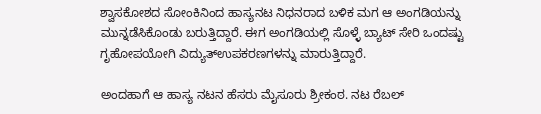ಶ್ವಾಸಕೋಶದ ಸೋಂಕಿನಿಂದ ಹಾಸ್ಯನಟ ನಿಧನರಾದ ಬಳಿಕ ಮಗ ಆ ಅಂಗಡಿಯನ್ನು ಮುನ್ನಡೆಸಿಕೊಂಡು ಬರುತ್ತಿದ್ದಾರೆ. ಈಗ ಅಂಗಡಿಯಲ್ಲಿ ಸೊಳ್ಳೆ ಬ್ಯಾಟ್ ಸೇರಿ ಒಂದಷ್ಟು ಗೃಹೋಪಯೋಗಿ ವಿದ್ಯುತ್ಉಪಕರಣಗಳನ್ನು ಮಾರುತ್ತಿದ್ದಾರೆ.

ಅಂದಹಾಗೆ ಆ ಹಾಸ್ಯ ನಟನ ಹೆಸರು ಮೈಸೂರು ಶ್ರೀಕಂಠ. ನಟ ರೆಬಲ್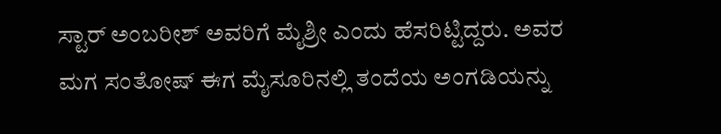ಸ್ಟಾರ್ ಅಂಬರೀಶ್ ಅವರಿಗೆ ಮೈಶ್ರೀ ಎಂದು ಹೆಸರಿಟ್ಟಿದ್ದರು. ಅವರ ಮಗ ಸಂತೋಷ್ ಈಗ ಮೈಸೂರಿನಲ್ಲಿ ತಂದೆಯ ಅಂಗಡಿಯನ್ನು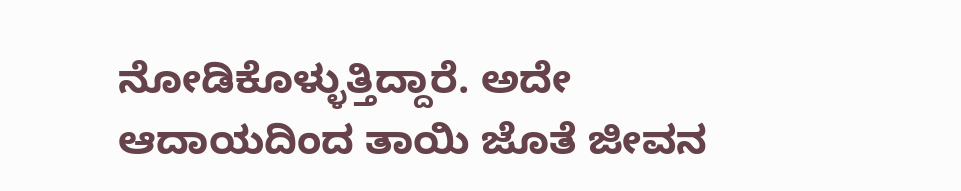ನೋಡಿಕೊಳ್ಳುತ್ತಿದ್ದಾರೆ. ಅದೇ ಆದಾಯದಿಂದ ತಾಯಿ ಜೊತೆ ಜೀವನ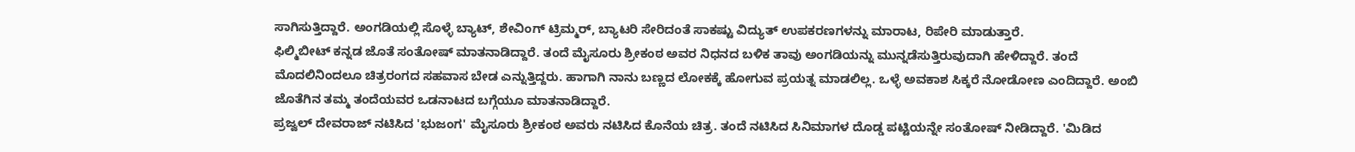ಸಾಗಿಸುತ್ತಿದ್ದಾರೆ. ಅಂಗಡಿಯಲ್ಲಿ ಸೊಳ್ಳೆ ಬ್ಯಾಟ್, ಶೇವಿಂಗ್ ಟ್ರಿಮ್ಮರ್, ಬ್ಯಾಟರಿ ಸೇರಿದಂತೆ ಸಾಕಷ್ಟು ವಿದ್ಯುತ್ ಉಪಕರಣಗಳನ್ನು ಮಾರಾಟ, ರಿಪೇರಿ ಮಾಡುತ್ತಾರೆ.
ಫಿಲ್ಮಿಬೀಟ್ ಕನ್ನಡ ಜೊತೆ ಸಂತೋಷ್ ಮಾತನಾಡಿದ್ದಾರೆ. ತಂದೆ ಮೈಸೂರು ಶ್ರೀಕಂಠ ಅವರ ನಿಧನದ ಬಳಿಕ ತಾವು ಅಂಗಡಿಯನ್ನು ಮುನ್ನಡೆಸುತ್ತಿರುವುದಾಗಿ ಹೇಳಿದ್ದಾರೆ. ತಂದೆ ಮೊದಲಿನಿಂದಲೂ ಚಿತ್ರರಂಗದ ಸಹವಾಸ ಬೇಡ ಎನ್ನುತ್ತಿದ್ದರು. ಹಾಗಾಗಿ ನಾನು ಬಣ್ಣದ ಲೋಕಕ್ಕೆ ಹೋಗುವ ಪ್ರಯತ್ನ ಮಾಡಲಿಲ್ಲ. ಒಳ್ಳೆ ಅವಕಾಶ ಸಿಕ್ಕರೆ ನೋಡೋಣ ಎಂದಿದ್ದಾರೆ. ಅಂಬಿ ಜೊತೆಗಿನ ತಮ್ಮ ತಂದೆಯವರ ಒಡನಾಟದ ಬಗ್ಗೆಯೂ ಮಾತನಾಡಿದ್ದಾರೆ.
ಪ್ರಜ್ವಲ್ ದೇವರಾಜ್ ನಟಿಸಿದ 'ಭುಜಂಗ' ಮೈಸೂರು ಶ್ರೀಕಂಠ ಅವರು ನಟಿಸಿದ ಕೊನೆಯ ಚಿತ್ರ. ತಂದೆ ನಟಿಸಿದ ಸಿನಿಮಾಗಳ ದೊಡ್ಡ ಪಟ್ಟಿಯನ್ನೇ ಸಂತೋಷ್ ನೀಡಿದ್ದಾರೆ. 'ಮಿಡಿದ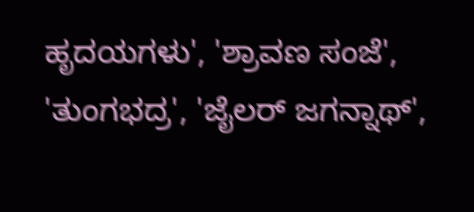ಹೃದಯಗಳು', 'ಶ್ರಾವಣ ಸಂಜೆ', 'ತುಂಗಭದ್ರ', 'ಜೈಲರ್ ಜಗನ್ನಾಥ್',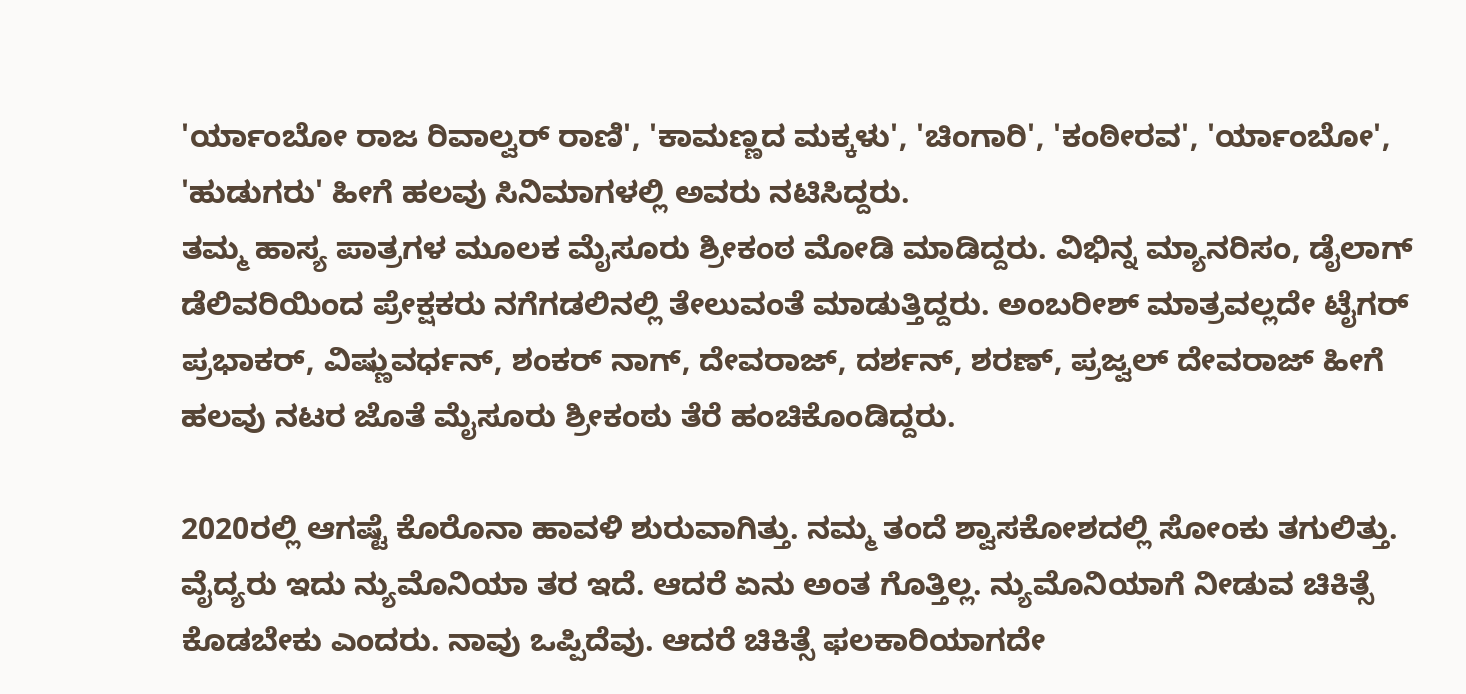'ರ್ಯಾಂಬೋ ರಾಜ ರಿವಾಲ್ವರ್ ರಾಣಿ', 'ಕಾಮಣ್ಣದ ಮಕ್ಕಳು', 'ಚಿಂಗಾರಿ', 'ಕಂಠೀರವ', 'ರ್ಯಾಂಬೋ', 'ಹುಡುಗರು' ಹೀಗೆ ಹಲವು ಸಿನಿಮಾಗಳಲ್ಲಿ ಅವರು ನಟಿಸಿದ್ದರು.
ತಮ್ಮ ಹಾಸ್ಯ ಪಾತ್ರಗಳ ಮೂಲಕ ಮೈಸೂರು ಶ್ರೀಕಂಠ ಮೋಡಿ ಮಾಡಿದ್ದರು. ವಿಭಿನ್ನ ಮ್ಯಾನರಿಸಂ, ಡೈಲಾಗ್ ಡೆಲಿವರಿಯಿಂದ ಪ್ರೇಕ್ಷಕರು ನಗೆಗಡಲಿನಲ್ಲಿ ತೇಲುವಂತೆ ಮಾಡುತ್ತಿದ್ದರು. ಅಂಬರೀಶ್ ಮಾತ್ರವಲ್ಲದೇ ಟೈಗರ್ ಪ್ರಭಾಕರ್, ವಿಷ್ಣುವರ್ಧನ್, ಶಂಕರ್ ನಾಗ್, ದೇವರಾಜ್, ದರ್ಶನ್, ಶರಣ್, ಪ್ರಜ್ವಲ್ ದೇವರಾಜ್ ಹೀಗೆ ಹಲವು ನಟರ ಜೊತೆ ಮೈಸೂರು ಶ್ರೀಕಂಠು ತೆರೆ ಹಂಚಿಕೊಂಡಿದ್ದರು.

2020ರಲ್ಲಿ ಆಗಷ್ಟೆ ಕೊರೊನಾ ಹಾವಳಿ ಶುರುವಾಗಿತ್ತು. ನಮ್ಮ ತಂದೆ ಶ್ವಾಸಕೋಶದಲ್ಲಿ ಸೋಂಕು ತಗುಲಿತ್ತು. ವೈದ್ಯರು ಇದು ನ್ಯುಮೊನಿಯಾ ತರ ಇದೆ. ಆದರೆ ಏನು ಅಂತ ಗೊತ್ತಿಲ್ಲ. ನ್ಯುಮೊನಿಯಾಗೆ ನೀಡುವ ಚಿಕಿತ್ಸೆ ಕೊಡಬೇಕು ಎಂದರು. ನಾವು ಒಪ್ಪಿದೆವು. ಆದರೆ ಚಿಕಿತ್ಸೆ ಫಲಕಾರಿಯಾಗದೇ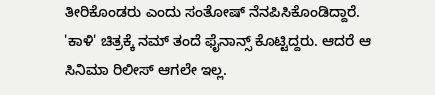ತೀರಿಕೊಂಡರು ಎಂದು ಸಂತೋಷ್ ನೆನಪಿಸಿಕೊಂಡಿದ್ದಾರೆ.
'ಕಾಳಿ' ಚಿತ್ರಕ್ಕೆ ನಮ್ ತಂದೆ ಫೈನಾನ್ಸ್ ಕೊಟ್ಟಿದ್ದರು. ಆದರೆ ಆ ಸಿನಿಮಾ ರಿಲೀಸ್ ಆಗಲೇ ಇಲ್ಲ.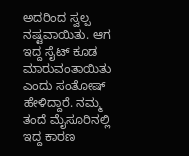ಅದರಿಂದ ಸ್ವಲ್ಪ ನಷ್ಟವಾಯಿತು. ಆಗ ಇದ್ದ ಸೈಟ್ ಕೂಡ ಮಾರುವಂತಾಯಿತು ಎಂದು ಸಂತೋಷ್ ಹೇಳಿದ್ದಾರೆ. ನಮ್ಮ ತಂದೆ ಮೈಸೂರಿನಲ್ಲಿ ಇದ್ದ ಕಾರಣ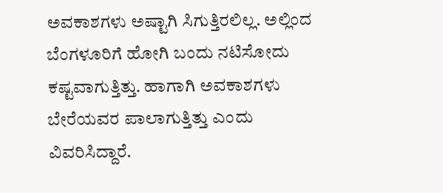ಅವಕಾಶಗಳು ಅಷ್ಟಾಗಿ ಸಿಗುತ್ತಿರಲಿಲ್ಲ. ಅಲ್ಲಿಂದ ಬೆಂಗಳೂರಿಗೆ ಹೋಗಿ ಬಂದು ನಟಿಸೋದು ಕಷ್ಟವಾಗುತ್ತಿತ್ತು. ಹಾಗಾಗಿ ಅವಕಾಶಗಳು ಬೇರೆಯವರ ಪಾಲಾಗುತ್ತಿತ್ತು ಎಂದು ವಿವರಿಸಿದ್ದಾರೆ.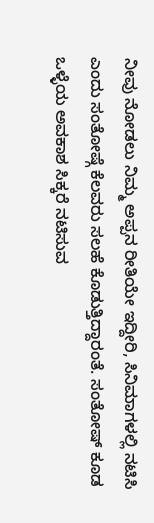ನೀವು ನೋಡಲು ನಿಮ್ಮ ಅಪ್ಪನ ರೀತಿಯೇ ಇದ್ದೀರಿ, ಸಿನಿಮಾಗಳಲ್ಲಿ ನಟಿಸಿ ಎಂದು ಸಂತೋಷ್ಗೆ ಕೆಲವರು ಸಲಹೆ ಕೊಡುತ್ತಿದ್ದಾರಂತೆ. ಸಂತೋಷ್ ಕೂಡ ಒಳ್ಳೆಯ ಅವಕಾಶ ಸಿಕ್ಕರೆ ನಟಿಸುವ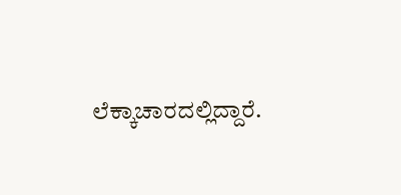ಲೆಕ್ಕಾಚಾರದಲ್ಲಿದ್ದಾರೆ.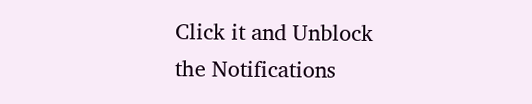Click it and Unblock the Notifications